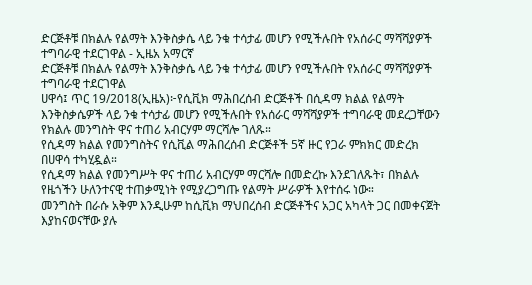ድርጅቶቹ በክልሉ የልማት እንቅስቃሴ ላይ ንቁ ተሳታፊ መሆን የሚችሉበት የአሰራር ማሻሻያዎች ተግባራዊ ተደርገዋል - ኢዜአ አማርኛ
ድርጅቶቹ በክልሉ የልማት እንቅስቃሴ ላይ ንቁ ተሳታፊ መሆን የሚችሉበት የአሰራር ማሻሻያዎች ተግባራዊ ተደርገዋል
ሀዋሳ፤ ጥር 19/2018(ኢዜአ)፦የሲቪክ ማሕበረሰብ ድርጅቶች በሲዳማ ክልል የልማት እንቅስቃሴዎች ላይ ንቁ ተሳታፊ መሆን የሚችሉበት የአሰራር ማሻሻያዎች ተግባራዊ መደረጋቸውን የክልሉ መንግስት ዋና ተጠሪ አብርሃም ማርሻሎ ገለጹ።
የሲዳማ ክልል የመንግስትና የሲቪል ማሕበረሰብ ድርጅቶች 5ኛ ዙር የጋራ ምክክር መድረክ በሀዋሳ ተካሂዷል።
የሲዳማ ክልል የመንግሥት ዋና ተጠሪ አብርሃም ማርሻሎ በመድረኩ እንደገለጹት፣ በክልሉ የዜጎችን ሁለንተናዊ ተጠቃሚነት የሚያረጋግጡ የልማት ሥራዎች እየተሰሩ ነው።
መንግስት በራሱ አቅም እንዲሁም ከሲቪክ ማህበረሰብ ድርጅቶችና አጋር አካላት ጋር በመቀናጀት እያከናወናቸው ያሉ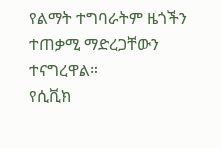የልማት ተግባራትም ዜጎችን ተጠቃሚ ማድረጋቸውን ተናግረዋል።
የሲቪክ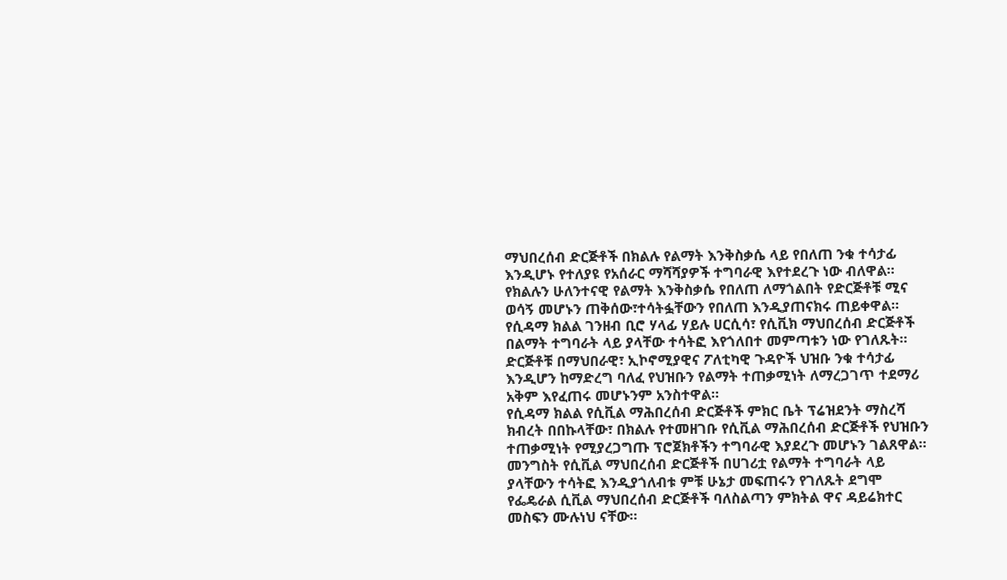ማህበረሰብ ድርጅቶች በክልሉ የልማት እንቅስቃሴ ላይ የበለጠ ንቁ ተሳታፊ እንዲሆኑ የተለያዩ የአሰራር ማሻሻያዎች ተግባራዊ እየተደረጉ ነው ብለዋል።
የክልሉን ሁለንተናዊ የልማት እንቅስቃሴ የበለጠ ለማጎልበት የድርጅቶቹ ሚና ወሳኝ መሆኑን ጠቅሰው፣ተሳትፏቸውን የበለጠ እንዲያጠናክሩ ጠይቀዋል።
የሲዳማ ክልል ገንዘብ ቢሮ ሃላፊ ሃይሉ ሀርሲሳ፣ የሲቪክ ማህበረሰብ ድርጅቶች በልማት ተግባራት ላይ ያላቸው ተሳትፎ እየጎለበተ መምጣቱን ነው የገለጹት።
ድርጅቶቹ በማህበራዊ፣ ኢኮኖሚያዊና ፖለቲካዊ ጉዳዮች ህዝቡ ንቁ ተሳታፊ እንዲሆን ከማድረግ ባለፈ የህዝቡን የልማት ተጠቃሚነት ለማረጋገጥ ተደማሪ አቅም እየፈጠሩ መሆኑንም አንስተዋል።
የሲዳማ ክልል የሲቪል ማሕበረሰብ ድርጅቶች ምክር ቤት ፕሬዝደንት ማስረሻ ክብረት በበኩላቸው፣ በክልሉ የተመዘገቡ የሲቪል ማሕበረሰብ ድርጅቶች የህዝቡን ተጠቃሚነት የሚያረጋግጡ ፕሮጀክቶችን ተግባራዊ እያደረጉ መሆኑን ገልጸዋል።
መንግስት የሲቪል ማህበረሰብ ድርጅቶች በሀገሪቷ የልማት ተግባራት ላይ ያላቸውን ተሳትፎ እንዲያጎለብቱ ምቹ ሁኔታ መፍጠሩን የገለጹት ደግሞ የፌዴራል ሲቪል ማህበረሰብ ድርጅቶች ባለስልጣን ምክትል ዋና ዳይሬክተር መስፍን ሙሉነህ ናቸው።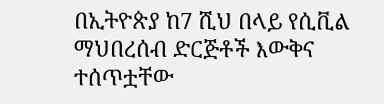በኢትዮጵያ ከ7 ሺህ በላይ የሲቪል ማህበረሰብ ድርጅቶች እውቅና ተሰጥቷቸው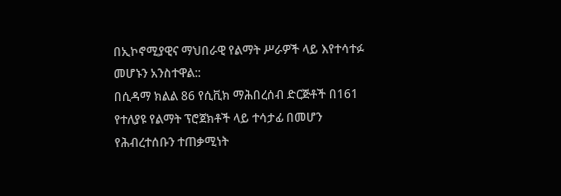በኢኮኖሚያዊና ማህበራዊ የልማት ሥራዎች ላይ እየተሳተፉ መሆኑን አንስተዋል::
በሲዳማ ክልል 86 የሲቪክ ማሕበረሰብ ድርጅቶች በ161 የተለያዩ የልማት ፕሮጀክቶች ላይ ተሳታፊ በመሆን የሕብረተሰቡን ተጠቃሚነት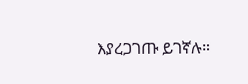እያረጋገጡ ይገኛሉ።